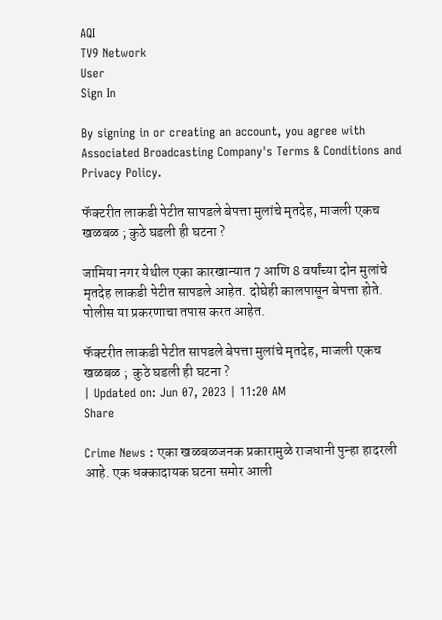AQI
TV9 Network
User
Sign In

By signing in or creating an account, you agree with Associated Broadcasting Company's Terms & Conditions and Privacy Policy.

फॅक्टरीत लाकडी पेटीत सापडले बेपत्ता मुलांचे मृतदेह, माजली एकच खळबळ ; कुठे घडली ही घटना ?

जामिया नगर येथील एका कारखान्यात 7 आणि 8 वर्षांच्या दोन मुलांचे मृतदेह लाकडी पेटीत सापडले आहेत. दोघेही कालपासून बेपत्ता होते. पोलीस या प्रकरणाचा तपास करत आहेत.

फॅक्टरीत लाकडी पेटीत सापडले बेपत्ता मुलांचे मृतदेह, माजली एकच खळबळ ;  कुठे घडली ही घटना ?
| Updated on: Jun 07, 2023 | 11:20 AM
Share

Crime News : एका खळबळजनक प्रकारामुळे राजधानी पुन्हा हादरली आहे. एक धक्कादायक घटना समोर आली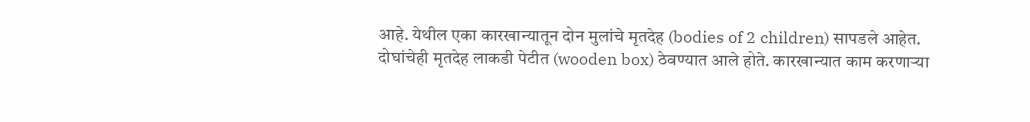आहे. येथील एका कारखान्यातून दोन मुलांचे मृतदेह (bodies of 2 children) सापडले आहेत. दोघांचेही मृतदेह लाकडी पेटीत (wooden box) ठेवण्यात आले होते. कारखान्यात काम करणाऱ्या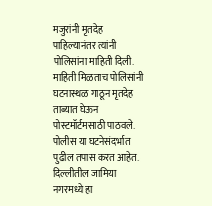मजुरांनी मृतदेह पाहिल्यानंतर त्यांनी पोलिसांना माहिती दिली. माहिती मिळताच पोलिसांनी घटनास्थळ गाठून मृतदेह ताब्यात घेऊन पोस्टमॉर्टमसाठी पाठवले. पोलीस या घटनेसंदर्भात पुढील तपास करत आहेत. दिल्लीतील जामिया नगरमध्ये हा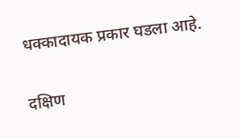धक्कादायक प्रकार घडला आहे.

दक्षिण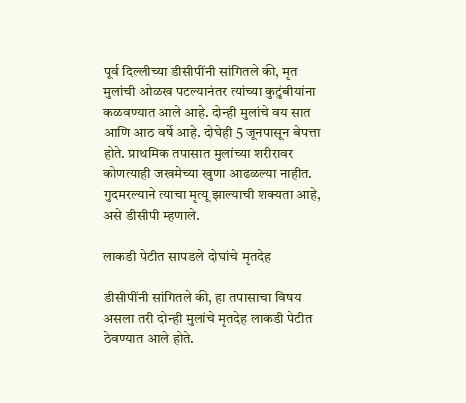पूर्व दिल्लीच्या डीसीपींनी सांगितले की, मृत मुलांची ओळख पटल्यानंतर त्यांच्या कुटुंबीयांना कळवण्यात आले आहे. दोन्ही मुलांचे वय सात आणि आठ वर्षे आहे. दोघेही 5 जूनपासून बेपत्ता होते. प्राथमिक तपासात मुलांच्या शरीरावर कोणत्याही जखमेच्या खुणा आढळल्या नाहीत. गुदमरल्याने त्याचा मृत्यू झाल्याची शक्यता आहे, असे डीसीपी म्हणाले.

लाकडी पेटीत सापडले दोघांचे मृतदेह

डीसीपींनी सांगितले की, हा तपासाचा विषय असला तरी दोन्ही मुलांचे मृतदेह लाकडी पेटीत ठेवण्यात आले होते.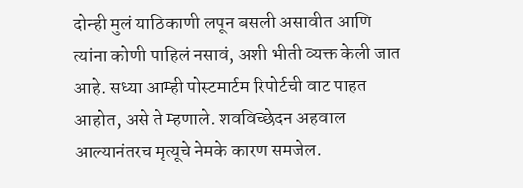दोन्ही मुलं याठिकाणी लपून बसली असावीत आणि त्यांना कोणी पाहिलं नसावं, अशी भीती व्यक्त केली जात आहे. सध्या आम्ही पोस्टमार्टम रिपोर्टची वाट पाहत आहोत, असे ते म्हणाले. शवविच्छेदन अहवाल आल्यानंतरच मृत्यूचे नेमके कारण समजेल.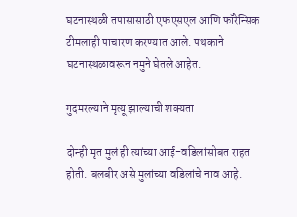घटनास्थळी तपासासाठी एफएसएल आणि फॉरेन्सिक टीमलाही पाचारण करण्यात आले. पथकाने घटनास्थळावरून नमुने घेतले आहेत.

गुदमरल्याने मृत्यू झाल्याची शक्यता

दोन्ही मृत मुलं ही त्यांच्या आई-वडिलांसोबत राहत होती. बलबीर असे मुलांच्या वडिलांचे नाव आहे.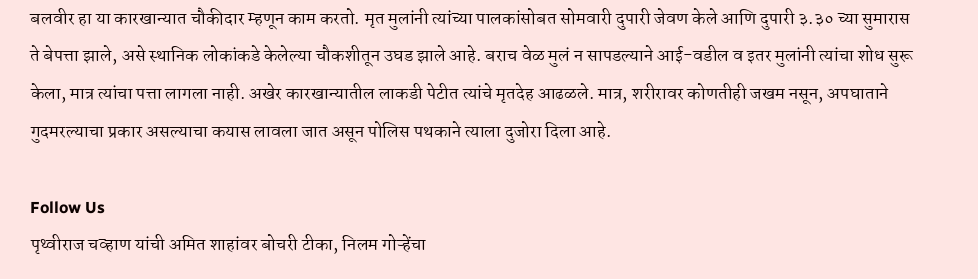बलवीर हा या कारखान्यात चौकीदार म्हणून काम करतो. मृत मुलांनी त्यांच्या पालकांसोबत सोमवारी दुपारी जेवण केले आणि दुपारी ३.३० च्या सुमारास ते बेपत्ता झाले, असे स्थानिक लोकांकडे केलेल्या चौकशीतून उघड झाले आहे. बराच वेळ मुलं न सापडल्याने आई-वडील व इतर मुलांनी त्यांचा शोध सुरू केला, मात्र त्यांचा पत्ता लागला नाही. अखेर कारखान्यातील लाकडी पेटीत त्यांचे मृतदेह आढळले. मात्र, शरीरावर कोणतीही जखम नसून, अपघाताने गुदमरल्याचा प्रकार असल्याचा कयास लावला जात असून पोलिस पथकाने त्याला दुजोरा दिला आहे.

Follow Us
पृथ्वीराज चव्हाण यांची अमित शाहांवर बोचरी टीका, निलम गोऱ्हेंचा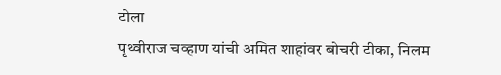टोला
पृथ्वीराज चव्हाण यांची अमित शाहांवर बोचरी टीका, निलम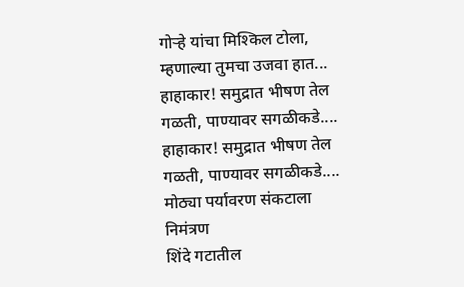गोऱ्हे यांचा मिश्किल टोला, म्हणाल्या तुमचा उजवा हात...
हाहाकार! समुद्रात भीषण तेल गळती, पाण्यावर सगळीकडे....
हाहाकार! समुद्रात भीषण तेल गळती, पाण्यावर सगळीकडे.... मोठ्या पर्यावरण संकटाला निमंत्रण
शिंदे गटातील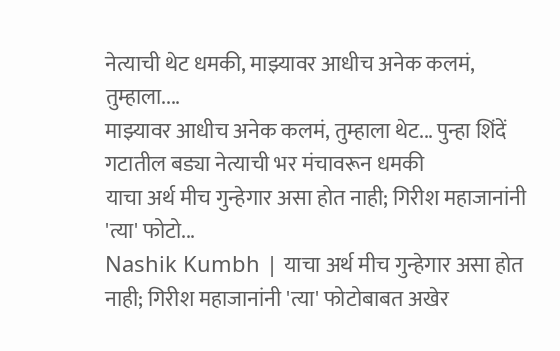नेत्याची थेट धमकी, माझ्यावर आधीच अनेक कलमं, तुम्हाला....
माझ्यावर आधीच अनेक कलमं, तुम्हाला थेट... पुन्हा शिंदें गटातील बड्या नेत्याची भर मंचावरून धमकी
याचा अर्थ मीच गुन्हेगार असा होत नाही; गिरीश महाजानांनी 'त्या' फोटो...
Nashik Kumbh | याचा अर्थ मीच गुन्हेगार असा होत नाही; गिरीश महाजानांनी 'त्या' फोटोबाबत अखेर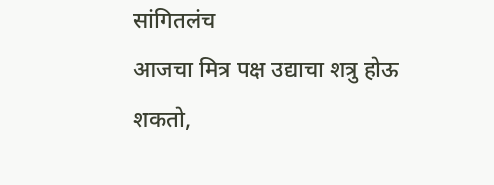सांगितलंच
आजचा मित्र पक्ष उद्याचा शत्रु होऊ शकतो,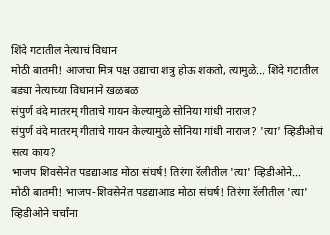शिंदे गटातील नेत्याचं विधान
मोठी बातमी! आजचा मित्र पक्ष उद्याचा शत्रु होऊ शकतो, त्यामुळे... शिंदे गटातील बड्या नेत्याच्या विधानाने खळबळ
संपुर्ण वंदे मातरम् गीताचे गायन केल्यामुळे सोनिया गांधी नाराज?
संपुर्ण वंदे मातरम् गीताचे गायन केल्यामुळे सोनिया गांधी नाराज? 'त्या' व्हिडीओचं सत्य काय?
भाजप शिवसेनेत पडद्याआड मोठा संघर्ष! तिरंगा रॅलीतील 'त्या' व्हिडीओने...
मोठी बातमी! भाजप-शिवसेनेत पडद्याआड मोठा संघर्ष! तिरंगा रॅलीतील 'त्या' व्हिडीओने चर्चांना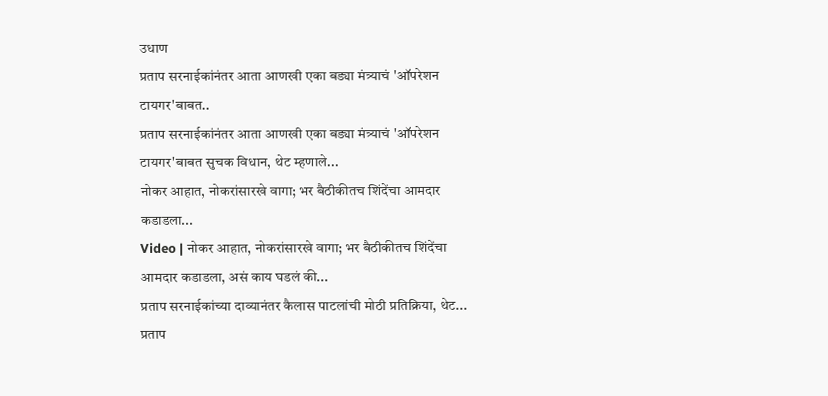उधाण
प्रताप सरनाईकांनंतर आता आणखी एका बड्या मंत्र्याचं 'ऑपरेशन टायगर'बाबत..
प्रताप सरनाईकांनंतर आता आणखी एका बड्या मंत्र्याचं 'ऑपरेशन टायगर'बाबत सुचक विधान, थेट म्हणाले...
नोकर आहात, नोकरांसारखे वागा; भर बैठीकीतच शिंदेंचा आमदार कडाडला...
Video | नोकर आहात, नोकरांसारखे वागा; भर बैठीकीतच शिंदेंचा आमदार कडाडला, असं काय घडलं की...
प्रताप सरनाईकांच्या दाव्यानंतर कैलास पाटलांची मोठी प्रतिक्रिया, थेट...
प्रताप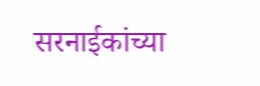सरनाईकांच्या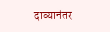दाव्यानंतर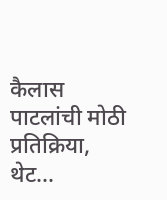कैलास पाटलांची मोठी प्रतिक्रिया, थेट...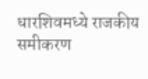धारशिवमध्ये राजकीय समीकरण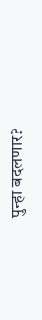पुन्हा बदलणार?